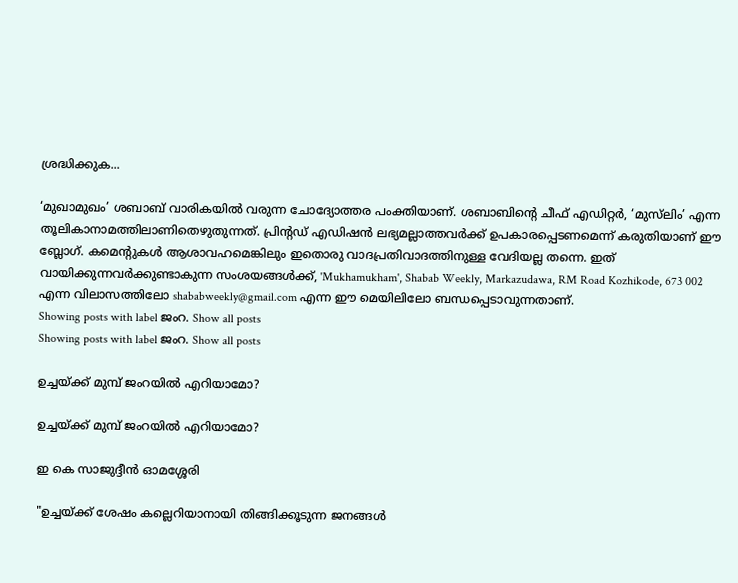ശ്രദ്ധിക്കുക...

‘മുഖാമുഖം’ ശബാബ് വാരികയില്‍ വരുന്ന ചോദ്യോത്തര പംക്തിയാണ്. ശബാബിന്റെ ചീഫ് എഡിറ്റര്‍, ‘മുസ്‌ലിം’ എന്ന തൂലികാനാമത്തിലാണിതെഴുതുന്നത്. പ്രിന്റഡ് എഡിഷന്‍ ലഭ്യമല്ലാത്തവര്‍ക്ക് ഉപകാരപ്പെടണമെന്ന് കരുതിയാണ് ഈ ബ്ലോഗ്. കമെന്റുകള്‍ ആശാവഹമെങ്കിലും ഇതൊരു വാദപ്രതിവാദത്തിനുള്ള വേദിയല്ല തന്നെ. ഇത് വായിക്കുന്നവര്‍ക്കുണ്ടാകുന്ന സംശയങ്ങള്‍ക്ക്, 'Mukhamukham', Shabab Weekly, Markazudawa, RM Road Kozhikode, 673 002 എന്ന വിലാസത്തിലോ shababweekly@gmail.com എന്ന ഈ മെയിലിലോ ബന്ധപ്പെടാവുന്നതാണ്.
Showing posts with label ജം‌റ. Show all posts
Showing posts with label ജം‌റ. Show all posts

ഉച്ചയ്‌ക്ക്‌ മുമ്പ്‌ ജംറയില്‍ എറിയാമോ?

ഉച്ചയ്‌ക്ക്‌ മുമ്പ്‌ ജംറയില്‍ എറിയാമോ?

ഇ കെ സാജുദ്ദീന്‍ ഓമശ്ശേരി

"ഉച്ചയ്‌ക്ക്‌ ശേഷം കല്ലെറിയാനായി തിങ്ങിക്കൂടുന്ന ജനങ്ങള്‍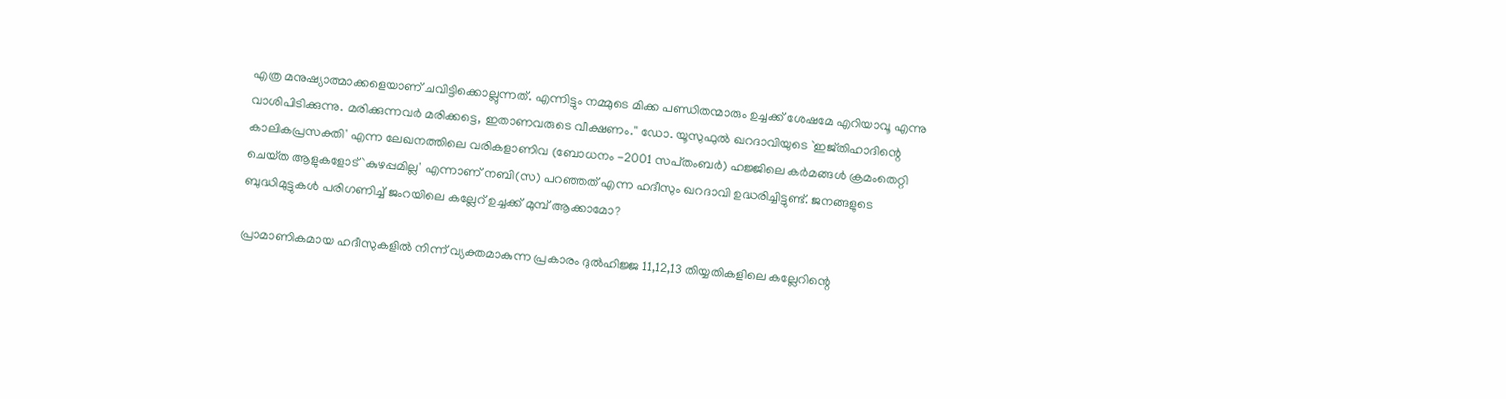എത്ര മനുഷ്യാത്മാക്കളെയാണ്‌ ചവിട്ടിക്കൊല്ലുന്നത്‌. എന്നിട്ടും നമ്മുടെ മിക്ക പണ്ഡിതന്മാരും ഉച്ചക്ക്‌ ശേഷമേ എറിയാവൂ എന്നു വാശിപിടിക്കുന്നു. മരിക്കുന്നവര്‍ മരിക്കട്ടെ, ഇതാണവരുടെ വീക്ഷണം.'' ഡോ. യൂസുഫുല്‍ ഖറദാവിയുടെ `ഇജ്‌തിഹാദിന്റെ കാലികപ്രസക്തി' എന്ന ലേഖനത്തിലെ വരികളാണിവ (ബോധനം -2001 സപ്‌തംബര്‍) ഹജ്ജിലെ കര്‍മങ്ങള്‍ ക്രമംതെറ്റി ചെയ്‌ത ആളുകളോട്‌ `കുഴപ്പമില്ല' എന്നാണ്‌ നബി(സ) പറഞ്ഞത്‌ എന്ന ഹദീസും ഖറദാവി ഉദ്ധരിച്ചിട്ടുണ്ട്‌. ജനങ്ങളുടെ ബുദ്ധിമുട്ടുകള്‍ പരിഗണിച്ച്‌ ജംറയിലെ കല്ലേറ്‌ ഉച്ചക്ക്‌ മുമ്പ്‌ ആക്കാമോ?

പ്രാമാണികമായ ഹദീസുകളില്‍ നിന്ന്‌ വ്യക്തമാകുന്ന പ്രകാരം ദുല്‍ഹിജ്ജ 11,12,13 തിയ്യതികളിലെ കല്ലേറിന്റെ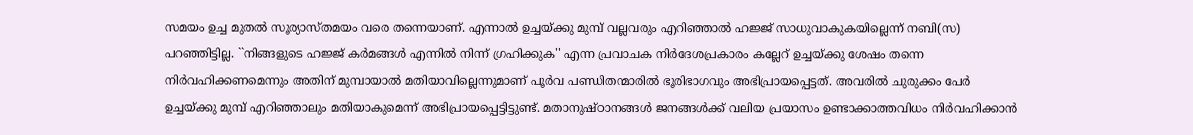സമയം ഉച്ച മുതല്‍ സൂര്യാസ്‌തമയം വരെ തന്നെയാണ്‌. എന്നാല്‍ ഉച്ചയ്‌ക്കു മുമ്പ്‌ വല്ലവരും എറിഞ്ഞാല്‍ ഹജ്ജ്‌ സാധുവാകുകയില്ലെന്ന്‌ നബി(സ) പറഞ്ഞിട്ടില്ല. ``നിങ്ങളുടെ ഹജ്ജ്‌ കര്‍മങ്ങള്‍ എന്നില്‍ നിന്ന്‌ ഗ്രഹിക്കുക'' എന്ന പ്രവാചക നിര്‍ദേശപ്രകാരം കല്ലേറ്‌ ഉച്ചയ്‌ക്കു ശേഷം തന്നെ നിര്‍വഹിക്കണമെന്നും അതിന്‌ മുമ്പായാല്‍ മതിയാവില്ലെന്നുമാണ്‌ പൂര്‍വ പണ്ഡിതന്മാരില്‍ ഭൂരിഭാഗവും അഭിപ്രായപ്പെട്ടത്‌. അവരില്‍ ചുരുക്കം പേര്‍ ഉച്ചയ്‌ക്കു മുമ്പ്‌ എറിഞ്ഞാലും മതിയാകുമെന്ന്‌ അഭിപ്രായപ്പെട്ടിട്ടുണ്ട്‌. മതാനുഷ്‌ഠാനങ്ങള്‍ ജനങ്ങള്‍ക്ക്‌ വലിയ പ്രയാസം ഉണ്ടാക്കാത്തവിധം നിര്‍വഹിക്കാന്‍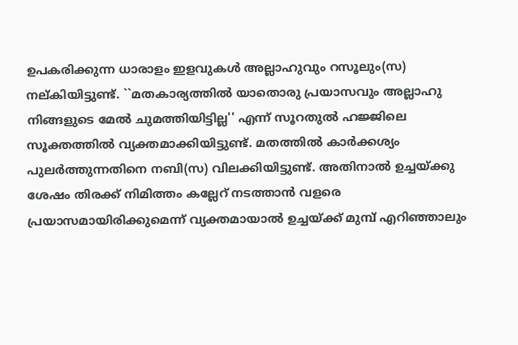ഉപകരിക്കുന്ന ധാരാളം ഇളവുകള്‍ അല്ലാഹുവും റസൂലും(സ) നല്‌കിയിട്ടുണ്ട്‌. ``മതകാര്യത്തില്‍ യാതൊരു പ്രയാസവും അല്ലാഹു നിങ്ങളുടെ മേല്‍ ചുമത്തിയിട്ടില്ല'' എന്ന്‌ സൂറതുല്‍ ഹജ്ജിലെ സൂക്തത്തില്‍ വ്യക്തമാക്കിയിട്ടുണ്ട്‌. മതത്തില്‍ കാര്‍ക്കശ്യം പുലര്‍ത്തുന്നതിനെ നബി(സ) വിലക്കിയിട്ടുണ്ട്‌. അതിനാല്‍ ഉച്ചയ്‌ക്കു ശേഷം തിരക്ക്‌ നിമിത്തം കല്ലേറ്‌ നടത്താന്‍ വളരെ പ്രയാസമായിരിക്കുമെന്ന്‌ വ്യക്തമായാല്‍ ഉച്ചയ്‌ക്ക്‌ മുമ്പ്‌ എറിഞ്ഞാലും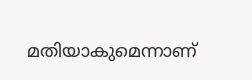മതിയാകുമെന്നാണ്‌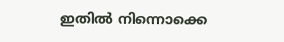ഇതില്‍ നിന്നൊക്കെ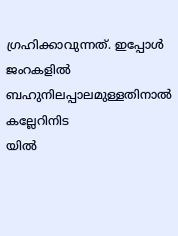ഗ്രഹിക്കാവുന്നത്‌. ഇപ്പോള്‍ ജംറകളില്‍ ബഹുനിലപ്പാലമുള്ളതിനാല്‍ കല്ലേറിനിട
യില്‍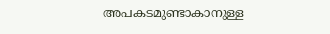അപകടമുണ്ടാകാനുള്ള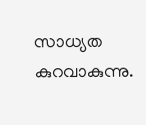സാധ്യത കുറവാകുന്നു.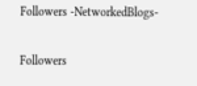Followers -NetworkedBlogs-

Followers